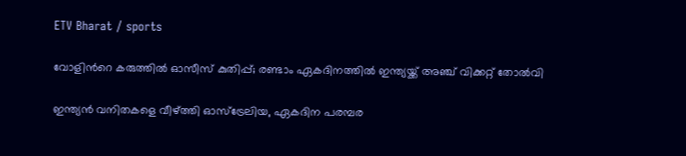ETV Bharat / sports

വോളിന്‍റെ കരുത്തിൽ ഓസീസ് കുതിപ്പ്; രണ്ടാം ഏകദിനത്തിൽ ഇന്ത്യയ്ക്ക് അഞ്ച് വിക്കറ്റ് തോൽവി

ഇന്ത്യൻ വനിതകളെ വീഴ്ത്തി ഓസ്‌ട്രേലിയ, ഏകദിന പരമ്പര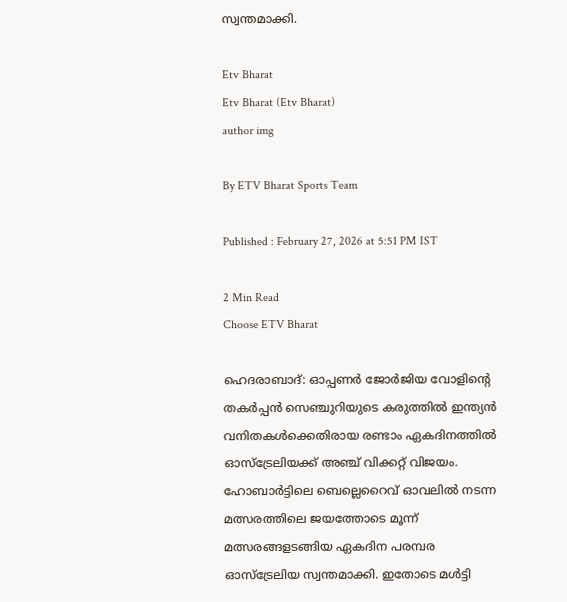സ്വന്തമാക്കി.

Etv Bharat
Etv Bharat (Etv Bharat)
author img

By ETV Bharat Sports Team

Published : February 27, 2026 at 5:51 PM IST

2 Min Read
Choose ETV Bharat

ഹെദരാബാദ്: ഓപ്പണർ ജോർജിയ വോളിന്‍റെ തകർപ്പൻ സെഞ്ചുറിയുടെ കരുത്തിൽ ഇന്ത്യൻ വനിതകൾക്കെതിരായ രണ്ടാം ഏകദിനത്തിൽ ഓസ്‌ട്രേലിയക്ക് അഞ്ച് വിക്കറ്റ് വിജയം. ഹോബാർട്ടിലെ ബെല്ലെറൈവ് ഓവലിൽ നടന്ന മത്സരത്തിലെ ജയത്തോടെ മൂന്ന് മത്സരങ്ങളടങ്ങിയ ഏകദിന പരമ്പര ഓസ്‌ട്രേലിയ സ്വന്തമാക്കി. ഇതോടെ മൾട്ടി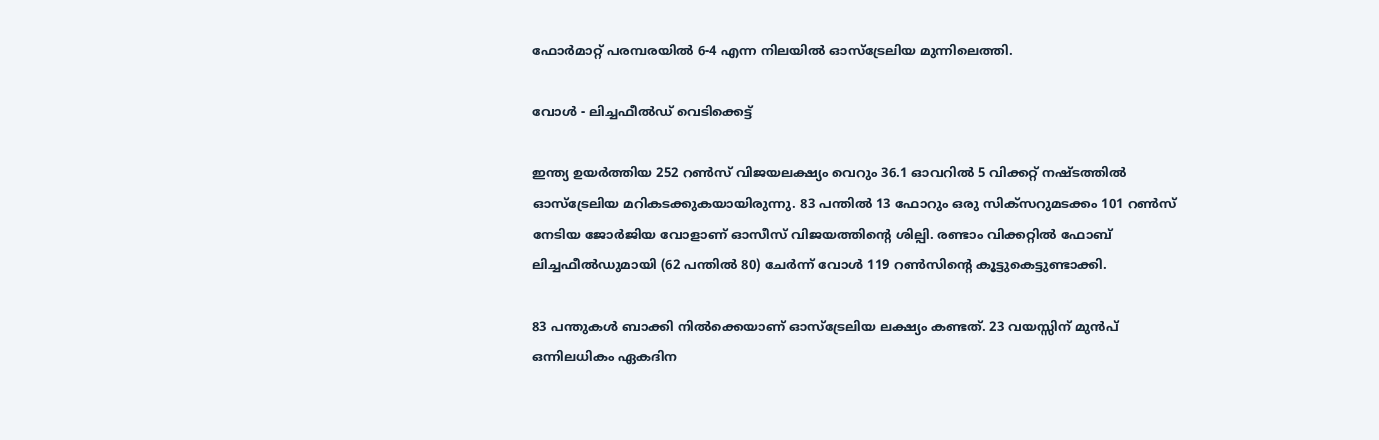ഫോർമാറ്റ് പരമ്പരയിൽ 6-4 എന്ന നിലയിൽ ഓസ്‌ട്രേലിയ മുന്നിലെത്തി.

വോൾ - ലിച്ചഫീൽഡ് വെടിക്കെട്ട്

ഇന്ത്യ ഉയർത്തിയ 252 റൺസ് വിജയലക്ഷ്യം വെറും 36.1 ഓവറിൽ 5 വിക്കറ്റ് നഷ്ടത്തിൽ ഓസ്‌ട്രേലിയ മറികടക്കുകയായിരുന്നു. 83 പന്തിൽ 13 ഫോറും ഒരു സിക്സറുമടക്കം 101 റൺസ് നേടിയ ജോർജിയ വോളാണ് ഓസീസ് വിജയത്തിന്‍റെ ശില്പി. രണ്ടാം വിക്കറ്റിൽ ഫോബ് ലിച്ചഫീൽഡുമായി (62 പന്തിൽ 80) ചേർന്ന് വോൾ 119 റൺസിന്റെ കൂട്ടുകെട്ടുണ്ടാക്കി.

83 പന്തുകൾ ബാക്കി നിൽക്കെയാണ് ഓസ്‌ട്രേലിയ ലക്ഷ്യം കണ്ടത്. 23 വയസ്സിന് മുൻപ് ഒന്നിലധികം ഏകദിന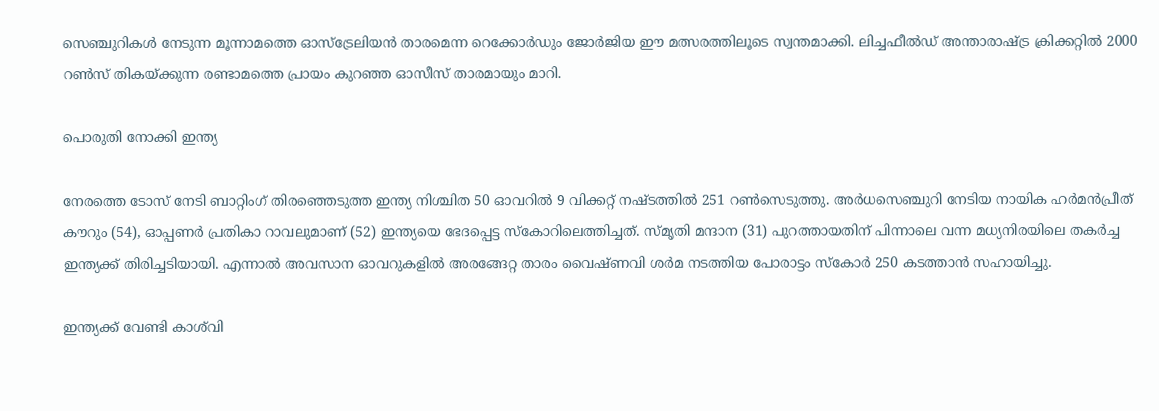സെഞ്ചുറികൾ നേടുന്ന മൂന്നാമത്തെ ഓസ്‌ട്രേലിയൻ താരമെന്ന റെക്കോർഡും ജോർജിയ ഈ മത്സരത്തിലൂടെ സ്വന്തമാക്കി. ലിച്ചഫീൽഡ് അന്താരാഷ്ട്ര ക്രിക്കറ്റിൽ 2000 റൺസ് തികയ്ക്കുന്ന രണ്ടാമത്തെ പ്രായം കുറഞ്ഞ ഓസീസ് താരമായും മാറി.

പൊരുതി നോക്കി ഇന്ത്യ

നേരത്തെ ടോസ് നേടി ബാറ്റിംഗ് തിരഞ്ഞെടുത്ത ഇന്ത്യ നിശ്ചിത 50 ഓവറിൽ 9 വിക്കറ്റ് നഷ്ടത്തിൽ 251 റൺസെടുത്തു. അർധസെഞ്ചുറി നേടിയ നായിക ഹർമൻപ്രീത് കൗറും (54), ഓപ്പണർ പ്രതികാ റാവലുമാണ് (52) ഇന്ത്യയെ ഭേദപ്പെട്ട സ്കോറിലെത്തിച്ചത്. സ്‌മൃതി മന്ദാന (31) പുറത്തായതിന് പിന്നാലെ വന്ന മധ്യനിരയിലെ തകർച്ച ഇന്ത്യക്ക് തിരിച്ചടിയായി. എന്നാൽ അവസാന ഓവറുകളിൽ അരങ്ങേറ്റ താരം വൈഷ്‌ണവി ശർമ നടത്തിയ പോരാട്ടം സ്കോർ 250 കടത്താൻ സഹായിച്ചു.

ഇന്ത്യക്ക് വേണ്ടി കാശ്‌വി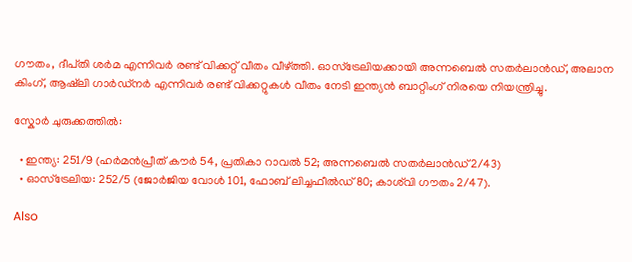ഗൗതം, ദീപ്‌തി ശർമ എന്നിവർ രണ്ട് വിക്കറ്റ് വീതം വീഴ്ത്തി. ഓസ്‌ട്രേലിയക്കായി അന്നബെൽ സതർലാൻഡ്, അലാന കിംഗ്, ആഷ്‌ലി ഗാർഡ്നർ എന്നിവർ രണ്ട് വിക്കറ്റുകൾ വീതം നേടി ഇന്ത്യൻ ബാറ്റിംഗ് നിരയെ നിയന്ത്രിച്ചു.

സ്കോർ ചുരുക്കത്തില്‍:

  • ഇന്ത്യ: 251/9 (ഹർമൻപ്രീത് കൗർ 54, പ്രതികാ റാവൽ 52; അന്നബെൽ സതർലാൻഡ് 2/43)
  • ഓസ്‌ട്രേലിയ: 252/5 (ജോർജിയ വോൾ 101, ഫോബ് ലിച്ചഫീൽഡ് 80; കാശ്‌വി ഗൗതം 2/47).

Also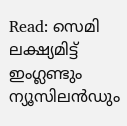Read: സെമി ലക്ഷ്യമിട്ട് ഇംഗ്ലണ്ടും ന്യൂസിലൻഡും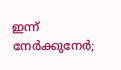ഇന്ന് നേർക്കുനേർ;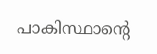പാകിസ്ഥാന്‍റെ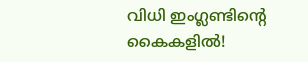വിധി ഇംഗ്ലണ്ടിന്‍റെ കൈകളിൽ!